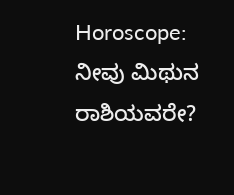Horoscope: ನೀವು ಮಿಥುನ ರಾಶಿಯವರೇ?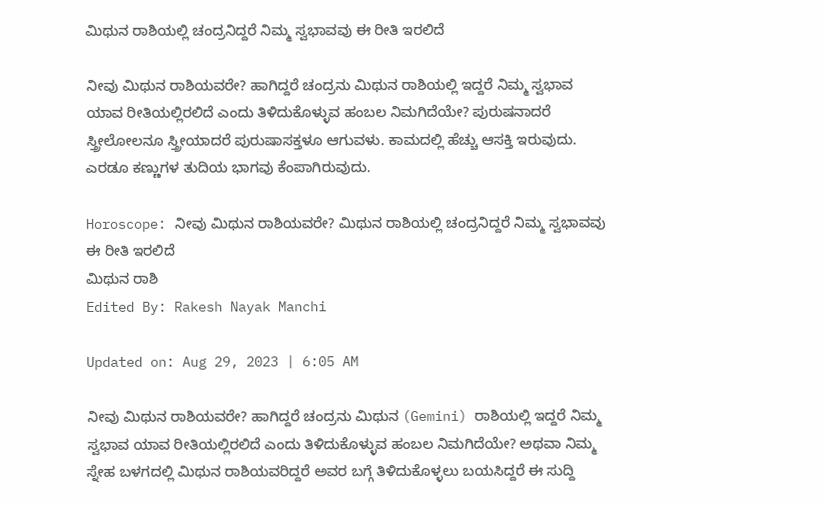ಮಿಥುನ ರಾಶಿಯಲ್ಲಿ ಚಂದ್ರನಿದ್ದರೆ ನಿಮ್ಮ ಸ್ವಭಾವವು ಈ ರೀತಿ ಇರಲಿದೆ

ನೀವು ಮಿಥುನ ರಾಶಿಯವರೇ? ಹಾಗಿದ್ದರೆ ಚಂದ್ರನು ಮಿಥುನ ರಾಶಿಯಲ್ಲಿ ಇದ್ದರೆ ನಿಮ್ಮ ಸ್ವಭಾವ ಯಾವ ರೀತಿಯಲ್ಲಿರಲಿದೆ ಎಂದು ತಿಳಿದುಕೊಳ್ಳುವ ಹಂಬಲ ನಿಮಗಿದೆಯೇ? ಪುರುಷನಾದರೆ ಸ್ತ್ರೀಲೋಲನೂ ಸ್ತ್ರೀಯಾದರೆ ಪುರುಷಾಸಕ್ತಳೂ ಆಗುವಳು. ಕಾಮದಲ್ಲಿ ಹೆಚ್ಚು ಆಸಕ್ತಿ ಇರುವುದು. ಎರಡೂ ಕಣ್ಣುಗಳ ತುದಿಯ ಭಾಗವು ಕೆಂಪಾಗಿರುವುದು.

Horoscope: ನೀವು ಮಿಥುನ ರಾಶಿಯವರೇ? ಮಿಥುನ ರಾಶಿಯಲ್ಲಿ ಚಂದ್ರನಿದ್ದರೆ ನಿಮ್ಮ ಸ್ವಭಾವವು ಈ ರೀತಿ ಇರಲಿದೆ
ಮಿಥುನ ರಾಶಿ
Edited By: Rakesh Nayak Manchi

Updated on: Aug 29, 2023 | 6:05 AM

ನೀವು ಮಿಥುನ ರಾಶಿಯವರೇ? ಹಾಗಿದ್ದರೆ ಚಂದ್ರನು ಮಿಥುನ (Gemini) ರಾಶಿಯಲ್ಲಿ ಇದ್ದರೆ ನಿಮ್ಮ ಸ್ವಭಾವ ಯಾವ ರೀತಿಯಲ್ಲಿರಲಿದೆ ಎಂದು ತಿಳಿದುಕೊಳ್ಳುವ ಹಂಬಲ ನಿಮಗಿದೆಯೇ? ಅಥವಾ ನಿಮ್ಮ ಸ್ನೇಹ ಬಳಗದಲ್ಲಿ ಮಿಥುನ ರಾಶಿಯವರಿದ್ದರೆ ಅವರ ಬಗ್ಗೆ ತಿಳಿದುಕೊಳ್ಳಲು ಬಯಸಿದ್ದರೆ ಈ ಸುದ್ದಿ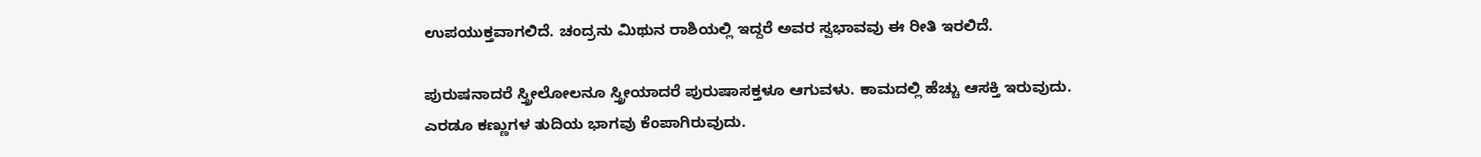ಉಪಯುಕ್ತವಾಗಲಿದೆ. ಚಂದ್ರನು ಮಿಥುನ ರಾಶಿಯಲ್ಲಿ ಇದ್ದರೆ ಅವರ ಸ್ವಭಾವವು ಈ ರೀತಿ ಇರಲಿದೆ.

ಪುರುಷನಾದರೆ ಸ್ತ್ರೀಲೋಲನೂ ಸ್ತ್ರೀಯಾದರೆ ಪುರುಷಾಸಕ್ತಳೂ ಆಗುವಳು. ಕಾಮದಲ್ಲಿ ಹೆಚ್ಚು ಆಸಕ್ತಿ ಇರುವುದು. ಎರಡೂ ಕಣ್ಣುಗಳ ತುದಿಯ ಭಾಗವು ಕೆಂಪಾಗಿರುವುದು.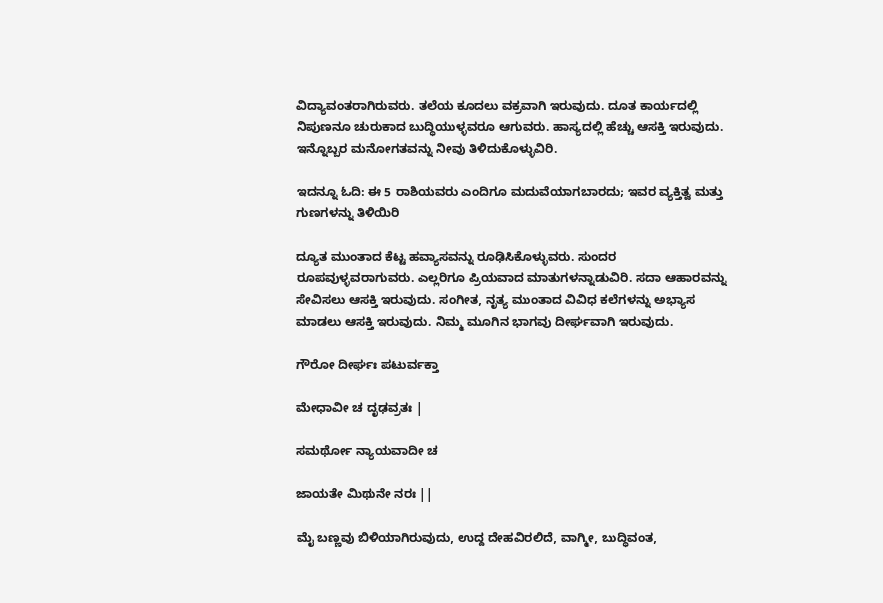ವಿದ್ಯಾವಂತರಾಗಿರುವರು. ತಲೆಯ ಕೂದಲು ವಕ್ರವಾಗಿ ಇರುವುದು. ದೂತ ಕಾರ್ಯದಲ್ಲಿ ನಿಪುಣನೂ ಚುರುಕಾದ ಬುದ್ಧಿಯುಳ್ಳವರೂ ಆಗುವರು. ಹಾಸ್ಯದಲ್ಲಿ ಹೆಚ್ಚು ಆಸಕ್ತಿ ಇರುವುದು. ಇನ್ನೊಬ್ಬರ ಮನೋಗತವನ್ನು ನೀವು ತಿಳಿದುಕೊಳ್ಳುವಿರಿ.

ಇದನ್ನೂ ಓದಿ: ಈ 5 ರಾಶಿಯವರು ಎಂದಿಗೂ ಮದುವೆಯಾಗಬಾರದು; ಇವರ ವ್ಯಕ್ತಿತ್ವ ಮತ್ತು ಗುಣಗಳನ್ನು ತಿಳಿಯಿರಿ

ದ್ಯೂತ ಮುಂತಾದ ಕೆಟ್ಟ ಹವ್ಯಾಸವನ್ನು ರೂಢಿಸಿಕೊಳ್ಳುವರು. ಸುಂದರ ರೂಪವುಳ್ಳವರಾಗುವರು. ಎಲ್ಲರಿಗೂ ಪ್ರಿಯವಾದ ಮಾತುಗಳನ್ನಾಡುವಿರಿ. ಸದಾ ಆಹಾರವನ್ನು ಸೇವಿಸಲು ಆಸಕ್ತಿ ಇರುವುದು. ಸಂಗೀತ, ನೃತ್ಯ ಮುಂತಾದ ವಿವಿಧ ಕಲೆಗಳನ್ನು ಅಭ್ಯಾಸ ಮಾಡಲು ಆಸಕ್ತಿ ಇರುವುದು. ನಿಮ್ಮ ಮೂಗಿನ ಭಾಗವು ದೀರ್ಘವಾಗಿ‌ ಇರುವುದು.

ಗೌರೋ ದೀರ್ಘಃ ಪಟುರ್ವಕ್ತಾ

ಮೇಧಾವೀ ಚ ದೃಢವ್ರತಃ |

ಸಮರ್ಥೋ ನ್ಯಾಯವಾದೀ ಚ

ಜಾಯತೇ ಮಿಥುನೇ ನರಃ ||

ಮೈ ಬಣ್ಣವು ಬಿಳಿಯಾಗಿರುವುದು, ಉದ್ದ ದೇಹವಿರಲಿದೆ, ವಾಗ್ಮೀ, ಬುದ್ಧಿವಂತ,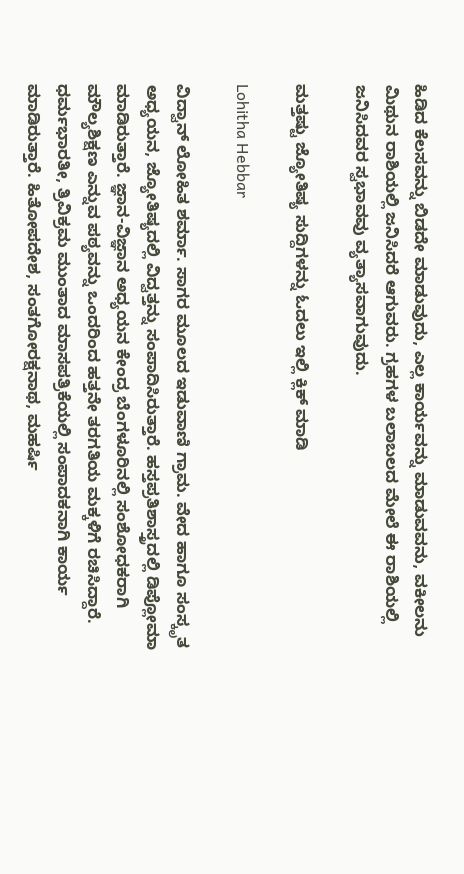ಹಿಡಿದ ಕೆಲಸವನ್ನು ಬಿಡದೇ ಮಾಡುವುದು, ಎಲ್ಲ‌ ಕಾರ್ಯವನ್ನು ಮಾಡುವವನು, ವಕೀಲನು ಮಿಥುನ ರಾಶಿಯಲ್ಲಿ ಜನಿಸಿದರೆ ಆಗುವರು. ಗ್ರಹಗಳ ಬಲಾಬಲದ ಮೇಲೆ‌ ಈ ರಾಶಿಯಲ್ಲಿ ಜನಿಸಿದವರ ಸ್ವಭಾವವು ವ್ಯತ್ಯಾಸವಾಗುವುದು.

ಮತ್ತಷ್ಟು ಜ್ಯೋತಿಷ್ಯ ಸುದ್ದಿಗಳನ್ನು ಓದಲು ಇಲ್ಲಿ ಕ್ಲಿಕ್ ಮಾಡಿ

Lohitha Hebbar

ವಿದ್ವಾನ್ ಲೋಹಿತ ಶರ್ಮಾ. ಸಾಗರ ಮೂಲದ ಇಡುವಾಣಿ ಗ್ರಾಮ. ವೇದ ಹಾಗೂ ಸಂಸ್ಕೃತ ಅಧ್ಯಯನ, ಜ್ಯೋತಿಷ್ಯದಲ್ಲಿ ವಿದ್ವತ್ತನ್ನು ಸಂಪಾದಿಸಿರುತ್ತಾರೆ. ಹಸ್ತಪ್ರತಿಶಾಸ್ತ್ರದಲ್ಲಿ ಡಿಪ್ಲೋಮಾ ಮಾಡಿರುತ್ತಾರೆ. ಜ್ಞಾನ-ವಿಜ್ಞಾನ ಅಧ್ಯಯನ ಕೇಂದ್ರ ಬೆಂಗಳೂರಿನಲ್ಲಿ ಸಂಶೋಧಕರಾಗಿ ಮೌಲ್ಯಶಿಕ್ಷಣ ಎನ್ನುವ ಪಠ್ಯವನ್ನು ಒಂದರಿಂದ ಹತ್ತನೇ ತರಗತಿಯ ಮಕ್ಕಳಿಗೆ ರಚಿಸಿದ್ದಾರೆ. ಧರ್ಮಭಾರತೀ, ತ್ರಿವಿಕ್ರಮ ಮುಂತಾದ ಮಾಸಪತ್ರಿಕೆಯಲ್ಲಿ ಸಂಪಾದಕನಾಗಿ ಕಾರ್ಯ ಮಾಡಿರುತ್ತಾರೆ. ಹಿತೋಪದೇಶ, ಸಂತಗೋರಕ್ಷನಾಥ, ಮಹರ್ಷಿ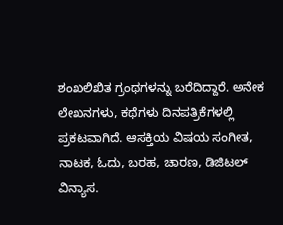ಶಂಖಲಿಖಿತ ಗ್ರಂಥಗಳನ್ನು ಬರೆದಿದ್ದಾರೆ. ಅನೇಕ ಲೇಖನಗಳು, ಕಥೆಗಳು ದಿನಪತ್ರಿಕೆಗಳಲ್ಲಿ ಪ್ರಕಟವಾಗಿದೆ. ಆಸಕ್ತಿಯ ವಿಷಯ ಸಂಗೀತ, ನಾಟಕ, ಓದು, ಬರಹ, ಚಾರಣ, ಡಿಜಿಟಲ್ ವಿನ್ಯಾಸ.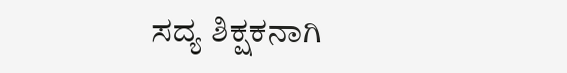ಸದ್ಯ ಶಿಕ್ಷಕನಾಗಿ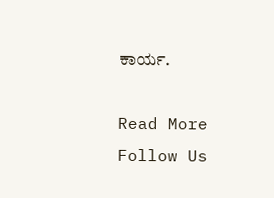ಕಾರ್ಯ.

Read More
Follow Us